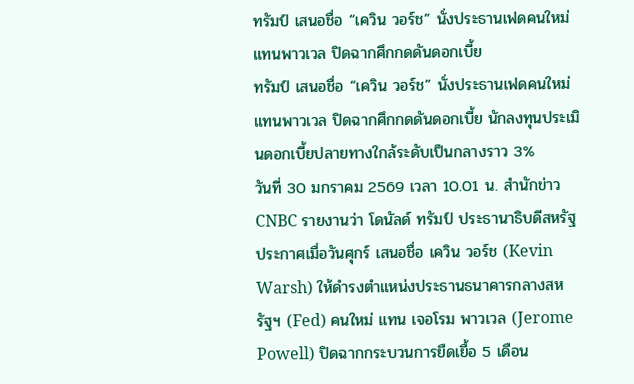ทรัมป์ เสนอชื่อ “เควิน วอร์ช” นั่งประธานเฟดคนใหม่ แทนพาวเวล ปิดฉากศึกกดดันดอกเบี้ย
ทรัมป์ เสนอชื่อ “เควิน วอร์ช” นั่งประธานเฟดคนใหม่ แทนพาวเวล ปิดฉากศึกกดดันดอกเบี้ย นักลงทุนประเมินดอกเบี้ยปลายทางใกล้ระดับเป็นกลางราว 3%
วันที่ 30 มกราคม 2569 เวลา 10.01 น. สำนักข่าว CNBC รายงานว่า โดนัลด์ ทรัมป์ ประธานาธิบดีสหรัฐ ประกาศเมื่อวันศุกร์ เสนอชื่อ เควิน วอร์ช (Kevin Warsh) ให้ดำรงตำแหน่งประธานธนาคารกลางสหรัฐฯ (Fed) คนใหม่ แทน เจอโรม พาวเวล (Jerome Powell) ปิดฉากกระบวนการยืดเยื้อ 5 เดือน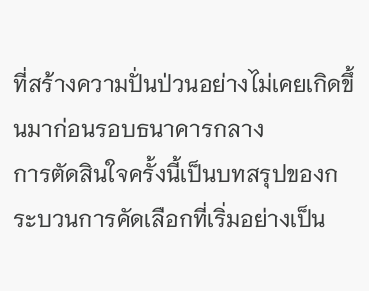ที่สร้างความปั่นป่วนอย่างไม่เคยเกิดขึ้นมาก่อนรอบธนาคารกลาง
การตัดสินใจครั้งนี้เป็นบทสรุปของกระบวนการคัดเลือกที่เริ่มอย่างเป็น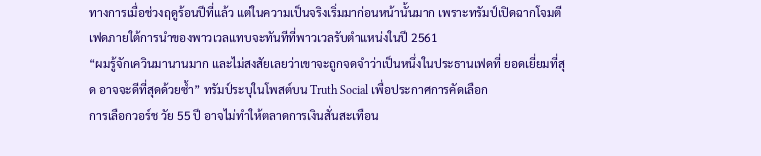ทางการเมื่อช่วงฤดูร้อนปีที่แล้ว แต่ในความเป็นจริงเริ่มมาก่อนหน้านั้นมาก เพราะทรัมป์เปิดฉากโจมตีเฟดภายใต้การนำของพาวเวลแทบจะทันทีที่พาวเวลรับตำแหน่งในปี 2561
“ผมรู้จักเควินมานานมาก และไม่สงสัยเลยว่าเขาจะถูกจดจำว่าเป็นหนึ่งในประธานเฟดที่ ยอดเยี่ยมที่สุด อาจจะดีที่สุดด้วยซ้ำ” ทรัมป์ระบุในโพสต์บน Truth Social เพื่อประกาศการคัดเลือก
การเลือกวอร์ช วัย 55 ปี อาจไม่ทำให้ตลาดการเงินสั่นสะเทือน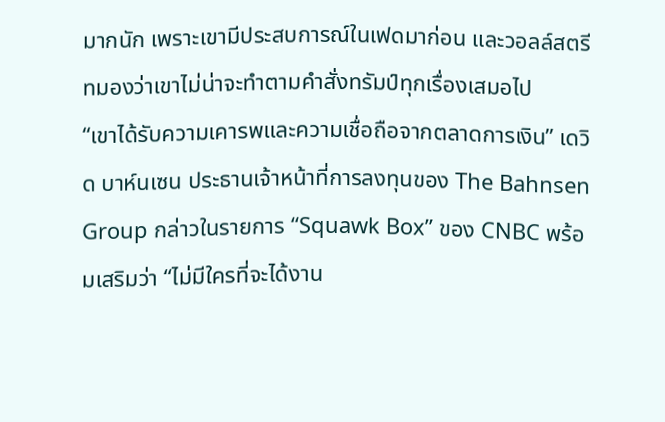มากนัก เพราะเขามีประสบการณ์ในเฟดมาก่อน และวอลล์สตรีทมองว่าเขาไม่น่าจะทำตามคำสั่งทรัมป์ทุกเรื่องเสมอไป
“เขาได้รับความเคารพและความเชื่อถือจากตลาดการเงิน” เดวิด บาห์นเซน ประธานเจ้าหน้าที่การลงทุนของ The Bahnsen Group กล่าวในรายการ “Squawk Box” ของ CNBC พร้อมเสริมว่า “ไม่มีใครที่จะได้งาน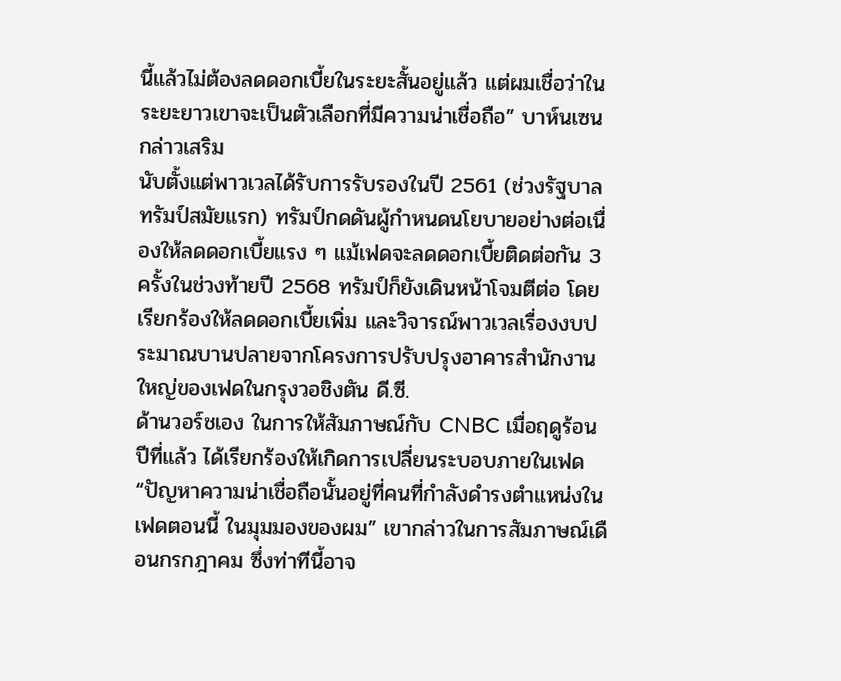นี้แล้วไม่ต้องลดดอกเบี้ยในระยะสั้นอยู่แล้ว แต่ผมเชื่อว่าในระยะยาวเขาจะเป็นตัวเลือกที่มีความน่าเชื่อถือ” บาห์นเซนกล่าวเสริม
นับตั้งแต่พาวเวลได้รับการรับรองในปี 2561 (ช่วงรัฐบาลทรัมป์สมัยแรก) ทรัมป์กดดันผู้กำหนดนโยบายอย่างต่อเนื่องให้ลดดอกเบี้ยแรง ๆ แม้เฟดจะลดดอกเบี้ยติดต่อกัน 3 ครั้งในช่วงท้ายปี 2568 ทรัมป์ก็ยังเดินหน้าโจมตีต่อ โดยเรียกร้องให้ลดดอกเบี้ยเพิ่ม และวิจารณ์พาวเวลเรื่องงบประมาณบานปลายจากโครงการปรับปรุงอาคารสำนักงานใหญ่ของเฟดในกรุงวอชิงตัน ดี.ซี.
ด้านวอร์ชเอง ในการให้สัมภาษณ์กับ CNBC เมื่อฤดูร้อนปีที่แล้ว ได้เรียกร้องให้เกิดการเปลี่ยนระบอบภายในเฟด “ปัญหาความน่าเชื่อถือนั้นอยู่ที่คนที่กำลังดำรงตำแหน่งในเฟดตอนนี้ ในมุมมองของผม” เขากล่าวในการสัมภาษณ์เดือนกรกฎาคม ซึ่งท่าทีนี้อาจ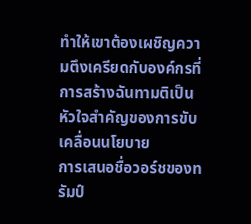ทำให้เขาต้องเผชิญความตึงเครียดกับองค์กรที่การสร้างฉันทามติเป็นหัวใจสำคัญของการขับเคลื่อนนโยบาย
การเสนอชื่อวอร์ชของทรัมป์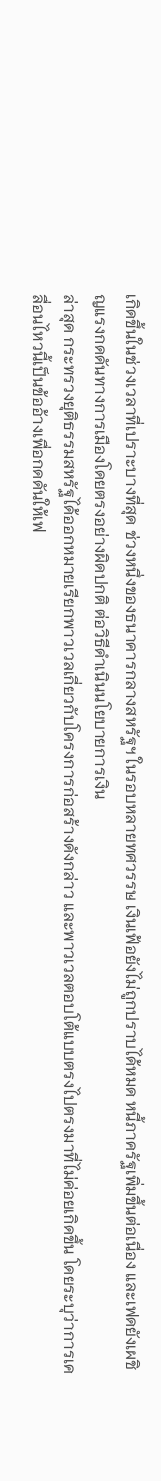เกิดขึ้นในช่วงเวลาที่เปราะบางที่สุด ช่วงหนึ่งของธนาคารกลางสหรัฐฯ ในรอบหลายทศวรรษ เงินเฟ้อยังไม่ถูกปราบได้หมด หนี้ภาครัฐเพิ่มขึ้นต่อเนื่อง และเฟดยังเผชิญแรงกดดันทางการเมืองโดยตรงอย่างผิดปกติ ต่อวิธีดำเนินนโยบายการเงิน
ล่าสุด กระทรวงยุติธรรมสหรัฐได้ออกหมายเรียกพาวเวลเกี่ยวกับโครงการก่อสร้างดังกล่าว และพาวเวลตอบโต้แบบตรงไปตรงมาที่ไม่ค่อยเกิดขึ้น โดยระบุว่าการเคลื่อนไหวนี้เป็นข้ออ้างเพื่อกดดันให้เฟ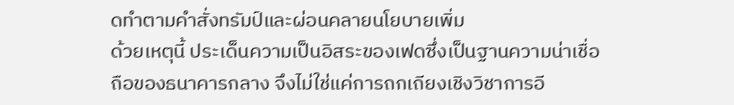ดทำตามคำสั่งทรัมป์และผ่อนคลายนโยบายเพิ่ม
ด้วยเหตุนี้ ประเด็นความเป็นอิสระของเฟดซึ่งเป็นฐานความน่าเชื่อถือของธนาคารกลาง จึงไม่ใช่แค่การถกเถียงเชิงวิชาการอี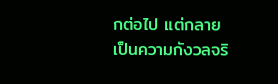กต่อไป แต่กลายเป็นความกังวลจริ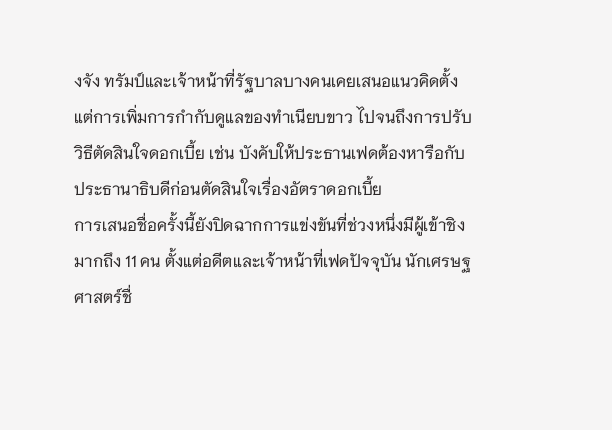งจัง ทรัมป์และเจ้าหน้าที่รัฐบาลบางคนเคยเสนอแนวคิดตั้งแต่การเพิ่มการกำกับดูแลของทำเนียบขาว ไปจนถึงการปรับวิธีตัดสินใจดอกเบี้ย เช่น บังคับให้ประธานเฟดต้องหารือกับประธานาธิบดีก่อนตัดสินใจเรื่องอัตราดอกเบี้ย
การเสนอชื่อครั้งนี้ยังปิดฉากการแข่งขันที่ช่วงหนึ่งมีผู้เข้าชิงมากถึง 11 คน ตั้งแต่อดีตและเจ้าหน้าที่เฟดปัจจุบัน นักเศรษฐศาสตร์ชื่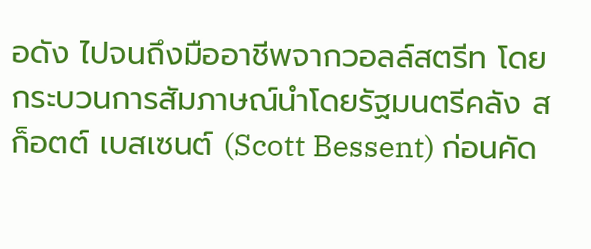อดัง ไปจนถึงมืออาชีพจากวอลล์สตรีท โดยกระบวนการสัมภาษณ์นำโดยรัฐมนตรีคลัง สก็อตต์ เบสเซนต์ (Scott Bessent) ก่อนคัด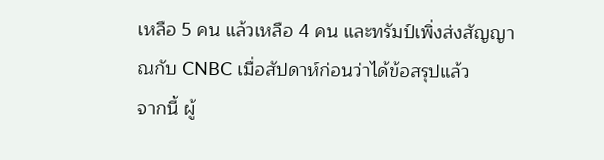เหลือ 5 คน แล้วเหลือ 4 คน และทรัมป์เพิ่งส่งสัญญาณกับ CNBC เมื่อสัปดาห์ก่อนว่าได้ข้อสรุปแล้ว
จากนี้ ผู้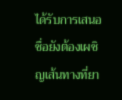ได้รับการเสนอชื่อยังต้องเผชิญเส้นทางที่ยา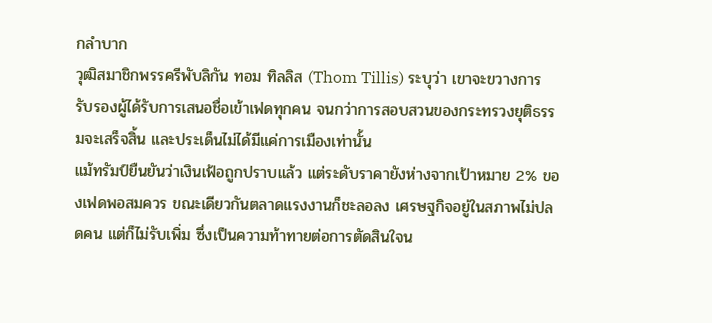กลำบาก
วุฒิสมาชิกพรรครีพับลิกัน ทอม ทิลลิส (Thom Tillis) ระบุว่า เขาจะขวางการรับรองผู้ได้รับการเสนอชื่อเข้าเฟดทุกคน จนกว่าการสอบสวนของกระทรวงยุติธรรมจะเสร็จสิ้น และประเด็นไม่ได้มีแค่การเมืองเท่านั้น
แม้ทรัมป์ยืนยันว่าเงินเฟ้อถูกปราบแล้ว แต่ระดับราคายังห่างจากเป้าหมาย 2% ของเฟดพอสมควร ขณะเดียวกันตลาดแรงงานก็ชะลอลง เศรษฐกิจอยู่ในสภาพไม่ปลดคน แต่ก็ไม่รับเพิ่ม ซึ่งเป็นความท้าทายต่อการตัดสินใจน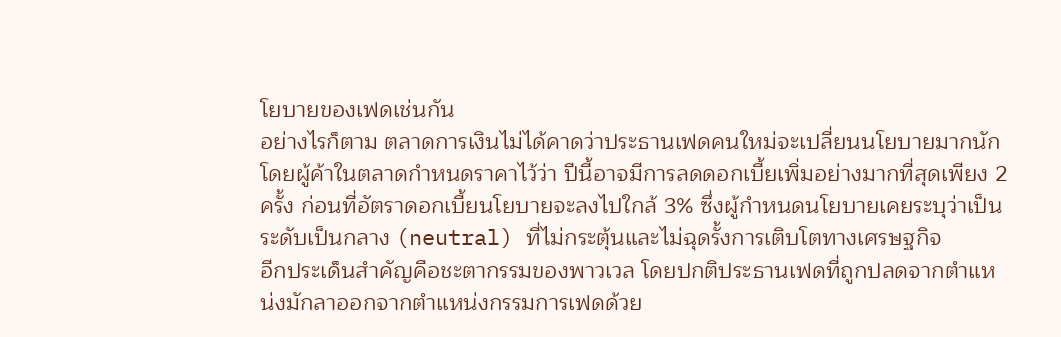โยบายของเฟดเช่นกัน
อย่างไรก็ตาม ตลาดการเงินไม่ได้คาดว่าประธานเฟดคนใหม่จะเปลี่ยนนโยบายมากนัก โดยผู้ค้าในตลาดกำหนดราคาไว้ว่า ปีนี้อาจมีการลดดอกเบี้ยเพิ่มอย่างมากที่สุดเพียง 2 ครั้ง ก่อนที่อัตราดอกเบี้ยนโยบายจะลงไปใกล้ 3% ซึ่งผู้กำหนดนโยบายเคยระบุว่าเป็นระดับเป็นกลาง (neutral) ที่ไม่กระตุ้นและไม่ฉุดรั้งการเติบโตทางเศรษฐกิจ
อีกประเด็นสำคัญคือชะตากรรมของพาวเวล โดยปกติประธานเฟดที่ถูกปลดจากตำแหน่งมักลาออกจากตำแหน่งกรรมการเฟดด้วย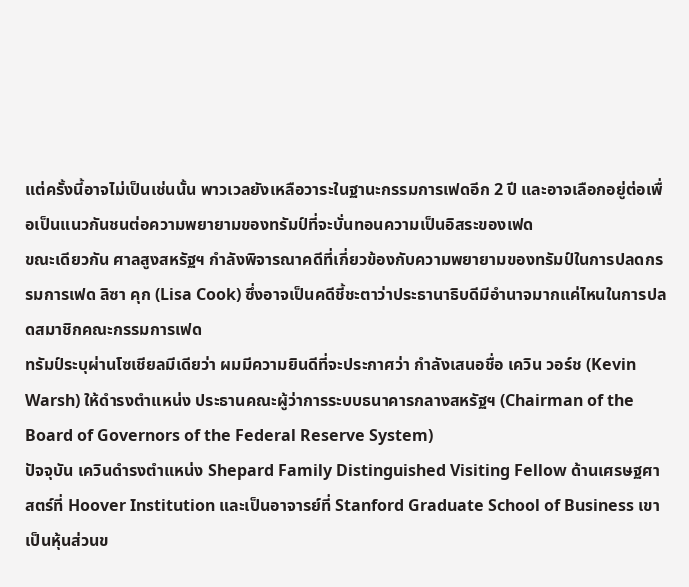แต่ครั้งนี้อาจไม่เป็นเช่นนั้น พาวเวลยังเหลือวาระในฐานะกรรมการเฟดอีก 2 ปี และอาจเลือกอยู่ต่อเพื่อเป็นแนวกันชนต่อความพยายามของทรัมป์ที่จะบั่นทอนความเป็นอิสระของเฟด
ขณะเดียวกัน ศาลสูงสหรัฐฯ กำลังพิจารณาคดีที่เกี่ยวข้องกับความพยายามของทรัมป์ในการปลดกรรมการเฟด ลิซา คุก (Lisa Cook) ซึ่งอาจเป็นคดีชี้ชะตาว่าประธานาธิบดีมีอำนาจมากแค่ไหนในการปลดสมาชิกคณะกรรมการเฟด
ทรัมป์ระบุผ่านโซเชียลมีเดียว่า ผมมีความยินดีที่จะประกาศว่า กำลังเสนอชื่อ เควิน วอร์ช (Kevin Warsh) ให้ดำรงตำแหน่ง ประธานคณะผู้ว่าการระบบธนาคารกลางสหรัฐฯ (Chairman of the Board of Governors of the Federal Reserve System)
ปัจจุบัน เควินดำรงตำแหน่ง Shepard Family Distinguished Visiting Fellow ด้านเศรษฐศาสตร์ที่ Hoover Institution และเป็นอาจารย์ที่ Stanford Graduate School of Business เขาเป็นหุ้นส่วนข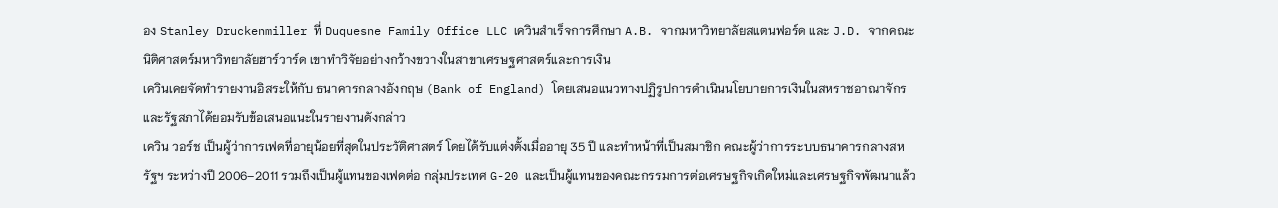อง Stanley Druckenmiller ที่ Duquesne Family Office LLC เควินสำเร็จการศึกษา A.B. จากมหาวิทยาลัยสแตนฟอร์ด และ J.D. จากคณะนิติศาสตร์มหาวิทยาลัยฮาร์วาร์ด เขาทำวิจัยอย่างกว้างขวางในสาขาเศรษฐศาสตร์และการเงิน
เควินเคยจัดทำรายงานอิสระให้กับ ธนาคารกลางอังกฤษ (Bank of England) โดยเสนอแนวทางปฏิรูปการดำเนินนโยบายการเงินในสหราชอาณาจักร และรัฐสภาได้ยอมรับข้อเสนอแนะในรายงานดังกล่าว
เควิน วอร์ช เป็นผู้ว่าการเฟดที่อายุน้อยที่สุดในประวัติศาสตร์ โดยได้รับแต่งตั้งเมื่ออายุ 35 ปี และทำหน้าที่เป็นสมาชิก คณะผู้ว่าการระบบธนาคารกลางสหรัฐฯ ระหว่างปี 2006–2011 รวมถึงเป็นผู้แทนของเฟดต่อ กลุ่มประเทศ G-20 และเป็นผู้แทนของคณะกรรมการต่อเศรษฐกิจเกิดใหม่และเศรษฐกิจพัฒนาแล้ว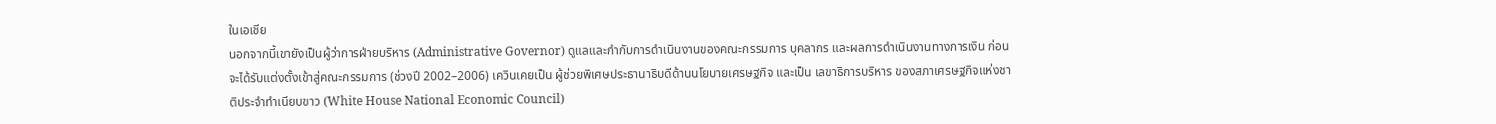ในเอเชีย
นอกจากนี้เขายังเป็นผู้ว่าการฝ่ายบริหาร (Administrative Governor) ดูแลและกำกับการดำเนินงานของคณะกรรมการ บุคลากร และผลการดำเนินงานทางการเงิน ก่อนจะได้รับแต่งตั้งเข้าสู่คณะกรรมการ (ช่วงปี 2002–2006) เควินเคยเป็น ผู้ช่วยพิเศษประธานาธิบดีด้านนโยบายเศรษฐกิจ และเป็น เลขาธิการบริหาร ของสภาเศรษฐกิจแห่งชาติประจำทำเนียบขาว (White House National Economic Council)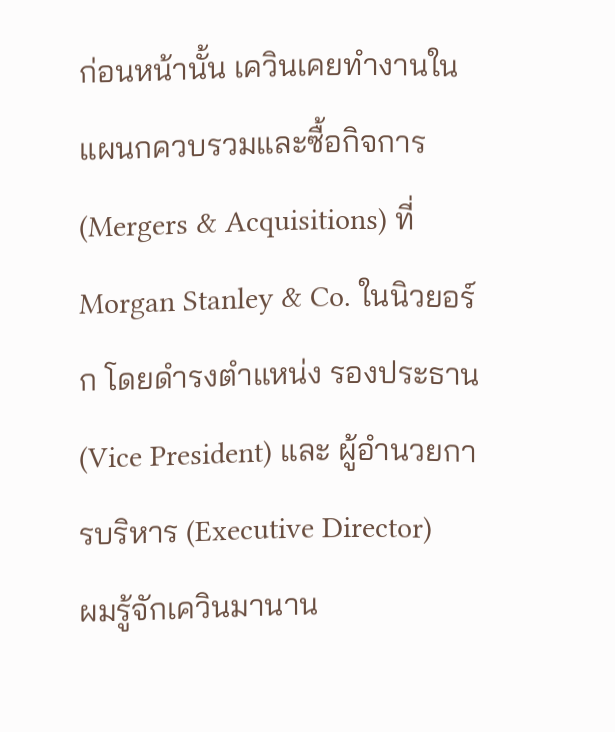ก่อนหน้านั้น เควินเคยทำงานในแผนกควบรวมและซื้อกิจการ (Mergers & Acquisitions) ที่ Morgan Stanley & Co. ในนิวยอร์ก โดยดำรงตำแหน่ง รองประธาน (Vice President) และ ผู้อำนวยการบริหาร (Executive Director)
ผมรู้จักเควินมานาน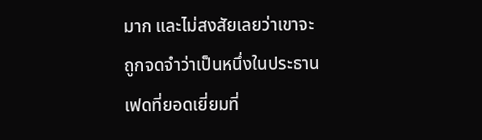มาก และไม่สงสัยเลยว่าเขาจะถูกจดจำว่าเป็นหนึ่งในประธานเฟดที่ยอดเยี่ยมที่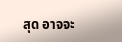สุด อาจจะ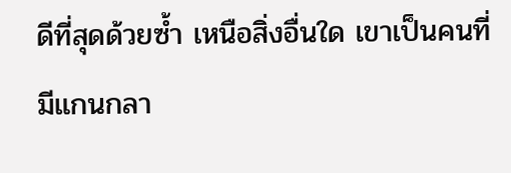ดีที่สุดด้วยซ้ำ เหนือสิ่งอื่นใด เขาเป็นคนที่มีแกนกลา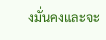งมั่นคงและจะ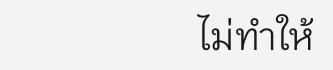ไม่ทำให้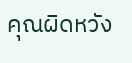คุณผิดหวัง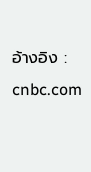อ้างอิง : cnbc.com